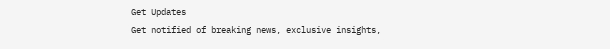Get Updates
Get notified of breaking news, exclusive insights,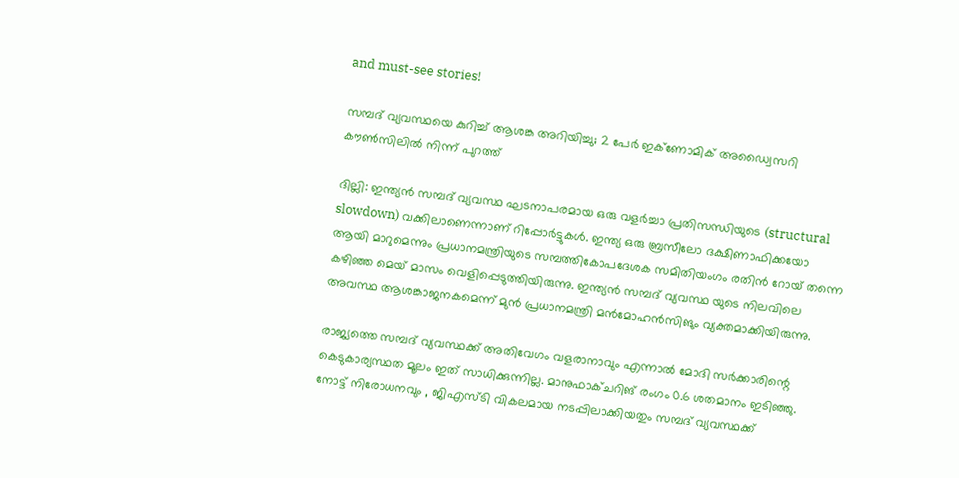and must-see stories!

സമ്പദ് വ്യവസ്ഥയെ കുറിച്ച് ആശങ്ക അറിയിച്ചു; 2 പേർ ഇക്‌ണോമിക് അഡ്വൈസറി കൗണ്‍സിലിൽ നിന്ന് പുറത്ത്

ദില്ലി: ഇന്ത്യൻ സമ്പദ് വ്യവസ്ഥ ഘടനാപരമായ ഒരു വളർച്ചാ പ്രതിസന്ധിയുടെ (structural slowdown) വക്കിലാണെന്നാണ് റിപ്പോർട്ടുകൾ. ഇന്ത്യ ഒരു ബ്രസീലോ ദക്ഷിണാഫിക്കയോ ആയി മാറുമെന്നും പ്രധാനമന്ത്രിയുടെ സമ്പത്തികോപദേശക സമിതിയംഗം രതിൻ റോയ് തന്നെ കഴിഞ്ഞ മെയ് മാസം വെളിപ്പെടുത്തിയിരുന്നു. ഇന്ത്യന്‍ സമ്പദ്‍ വ്യവസ്ഥ യുടെ നിലവിലെ അവസ്ഥ ആശങ്കാജനകമെന്ന് മുൻ പ്രധാനമന്ത്രി മന്‍മോഹന്‍സിങും വ്യക്തമാക്കിയിരുന്നു.

രാജ്യത്തെ സമ്പദ് വ്യവസ്ഥക്ക് അതിവേഗം വളരാനാവും എന്നാല്‍ മോദി സര്‍ക്കാരിന്റെ കെടുകാര്യസ്ഥത മൂലം ഇത് സാധിക്കുന്നില്ല. മാനുഫാക്ചറിങ് രംഗം 0.6 ശതമാനം ഇടിഞ്ഞു. നോട്ട് നിരോധനവും , ജിഎസ്ടി വികലമായ നടപ്പിലാക്കിയതും സമ്പദ് വ്യവസ്ഥക്ക്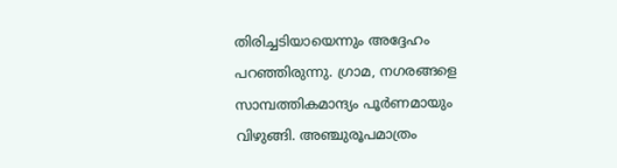തിരിച്ചടിയായെന്നും അദ്ദേഹം പറഞ്ഞിരുന്നു. ഗ്രാമ, നഗരങ്ങളെ സാമ്പത്തികമാന്ദ്യം പൂർണമായും വിഴുങ്ങി. അഞ്ചുരൂപമാത്രം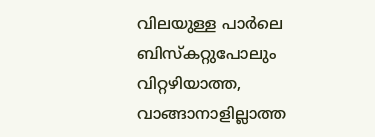വിലയുള്ള പാർലെ ബിസ്‌കറ്റുപോലും വിറ്റഴിയാത്ത, വാങ്ങാനാളില്ലാത്ത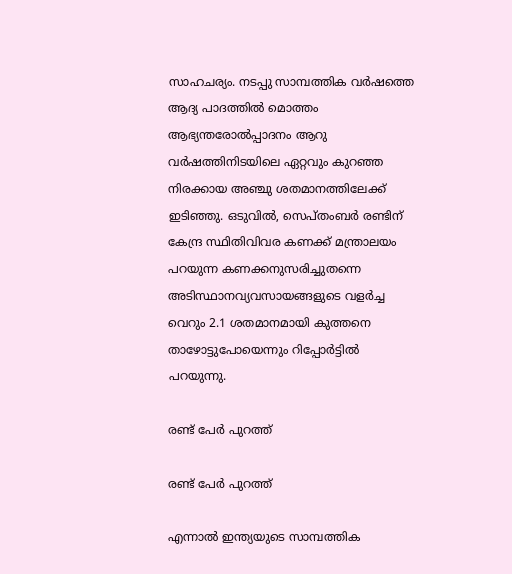സാഹചര്യം. നടപ്പു സാമ്പത്തിക വർഷത്തെ ആദ്യ പാദത്തിൽ മൊത്തം ആഭ്യന്തരോൽപ്പാദനം ആറു വർഷത്തിനിടയിലെ ഏറ്റവും കുറഞ്ഞ നിരക്കായ അഞ്ചു ശതമാനത്തിലേക്ക് ഇടിഞ്ഞു. ഒടുവിൽ, സെപ്തംബർ രണ്ടിന് കേന്ദ്ര സ്ഥിതിവിവര കണക്ക് മന്ത്രാലയം പറയുന്ന കണക്കനുസരിച്ചുതന്നെ അടിസ്ഥാനവ്യവസായങ്ങളുടെ വളർച്ച വെറും 2.1 ശതമാനമായി കുത്തനെ താഴോട്ടുപോയെന്നും റിപ്പോർട്ടിൽ പറയുന്നു.

രണ്ട് പേർ പുറത്ത്

രണ്ട് പേർ പുറത്ത്

എന്നാൽ ഇന്ത്യയുടെ സാമ്പത്തിക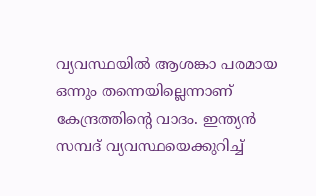വ്യവസ്ഥയിൽ ആശങ്കാ പരമായ ഒന്നും തന്നെയില്ലെന്നാണ് കേന്ദ്രത്തിന്റെ വാദം. ഇന്ത്യന്‍ സമ്പദ് വ്യവസ്ഥയെക്കുറിച്ച്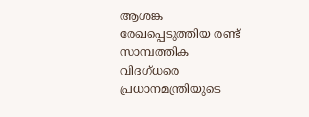ആശങ്ക രേഖപ്പെടുത്തിയ രണ്ട് സാമ്പത്തിക വിദഗ്ധരെ പ്രധാനമന്ത്രിയുടെ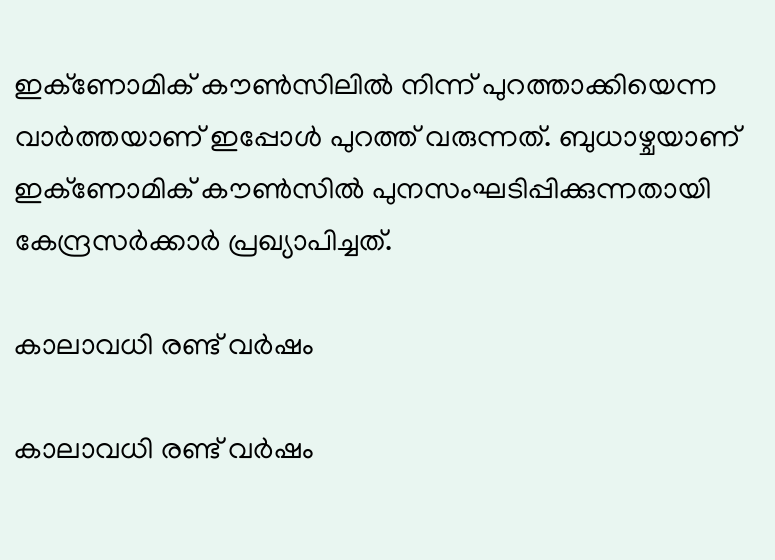ഇക്‌ണോമിക് കൗണ്‍സിലില്‍ നിന്ന് പുറത്താക്കിയെന്ന വാർത്തയാണ് ഇപ്പോൾ പുറത്ത് വരുന്നത്. ബുധാഴ്ചയാണ് ഇക്‌ണോമിക് കൗണ്‍സില്‍ പുനസംഘടിപ്പിക്കുന്നതായി കേന്ദ്രസര്‍ക്കാര്‍ പ്രഖ്യാപിച്ചത്.

കാലാവധി രണ്ട് വർഷം

കാലാവധി രണ്ട് വർഷം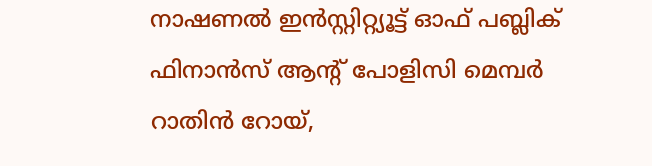നാഷണല്‍ ഇന്‍സ്റ്റിറ്റ്യൂട്ട് ഓഫ് പബ്ലിക് ഫിനാന്‍സ് ആന്റ് പോളിസി മെമ്പര്‍ റാതിന്‍ റോയ്,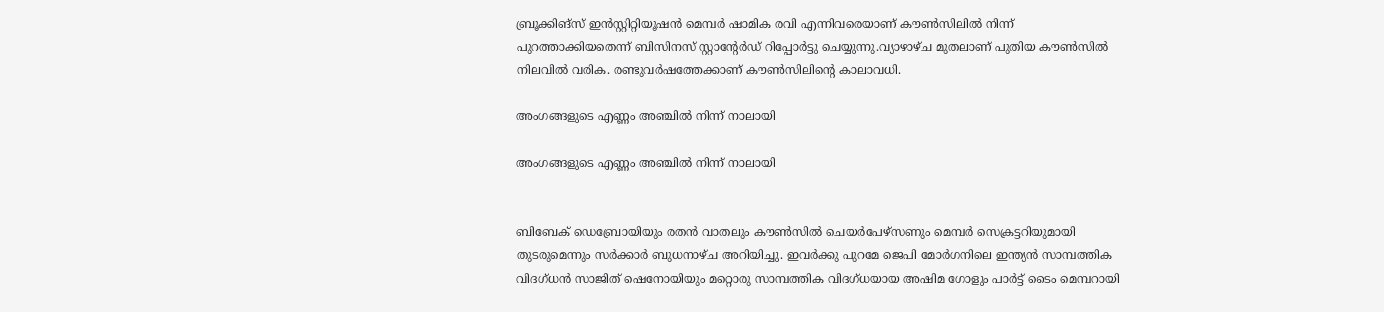ബ്രൂക്കിങ്‌സ് ഇന്‍സ്റ്റിറ്റിയൂഷന്‍ മെമ്പര്‍ ഷാമിക രവി എന്നിവരെയാണ് കൗണ്‍സിലില്‍ നിന്ന് പുറത്താക്കിയതെന്ന് ബിസിനസ് സ്റ്റാന്റേര്‍ഡ് റിപ്പോര്‍ട്ടു ചെയ്യുന്നു.വ്യാഴാഴ്ച മുതലാണ് പുതിയ കൗണ്‍സില്‍ നിലവില്‍ വരിക. രണ്ടുവര്‍ഷത്തേക്കാണ് കൗണ്‍സിലിന്റെ കാലാവധി.

അംഗങ്ങളുടെ എണ്ണം അഞ്ചില്‍ നിന്ന് നാലായി

അംഗങ്ങളുടെ എണ്ണം അഞ്ചില്‍ നിന്ന് നാലായി


ബിബേക് ഡെബ്രോയിയും രതന്‍ വാതലും കൗണ്‍സില്‍ ചെയര്‍പേഴ്‌സണും മെമ്പര്‍ സെക്രട്ടറിയുമായി തുടരുമെന്നും സര്‍ക്കാര്‍ ബുധനാഴ്ച അറിയിച്ചു. ഇവര്‍ക്കു പുറമേ ജെപി മോര്‍ഗനിലെ ഇന്ത്യന്‍ സാമ്പത്തിക വിദഗ്ധന്‍ സാജിത് ഷെനോയിയും മറ്റൊരു സാമ്പത്തിക വിദഗ്ധയായ അഷിമ ഗോളും പാര്‍ട്ട് ടൈം മെമ്പറായി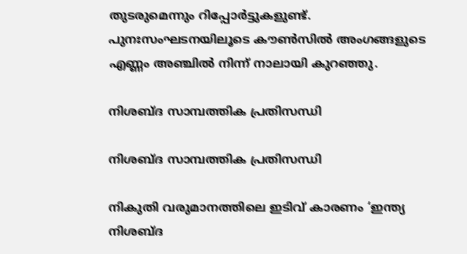തുടരുമെന്നും റിപ്പോർട്ടുകളുണ്ട്. പുനഃസംഘടനയിലൂടെ കൗണ്‍സില്‍ അംഗങ്ങളുടെ എണ്ണം അഞ്ചില്‍ നിന്ന് നാലായി കുറഞ്ഞു.

നിശബ്ദ സാമ്പത്തിക പ്രതിസന്ധി

നിശബ്ദ സാമ്പത്തിക പ്രതിസന്ധി

നികുതി വരുമാനത്തിലെ ഇടിവ് കാരണം ‘ഇന്ത്യ നിശബ്ദ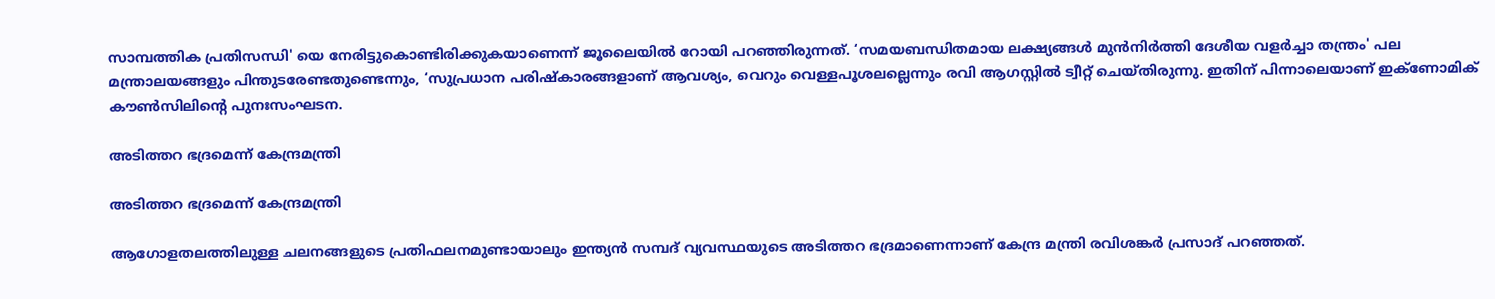സാമ്പത്തിക പ്രതിസന്ധി' യെ നേരിട്ടുകൊണ്ടിരിക്കുകയാണെന്ന് ജൂലൈയില്‍ റോയി പറഞ്ഞിരുന്നത്. ‘സമയബന്ധിതമായ ലക്ഷ്യങ്ങള്‍ മുന്‍നിര്‍ത്തി ദേശീയ വളര്‍ച്ചാ തന്ത്രം' പല മന്ത്രാലയങ്ങളും പിന്തുടരേണ്ടതുണ്ടെന്നും, ‘സുപ്രധാന പരിഷ്‌കാരങ്ങളാണ് ആവശ്യം, വെറും വെള്ളപൂശലല്ലെന്നും രവി ആഗസ്റ്റില്‍ ട്വീറ്റ് ചെയ്തിരുന്നു. ഇതിന് പിന്നാലെയാണ് ഇക്‌ണോമിക് കൗണ്‍സിലിന്റെ പുനഃസംഘടന.

അടിത്തറ ഭദ്രമെന്ന് കേന്ദ്രമന്ത്രി

അടിത്തറ ഭദ്രമെന്ന് കേന്ദ്രമന്ത്രി

ആഗോളതലത്തിലുള്ള ചലനങ്ങളുടെ പ്രതിഫലനമുണ്ടായാലും ഇന്ത്യൻ സമ്പദ് വ്യവസ്ഥയുടെ അടിത്തറ ഭദ്രമാണെന്നാണ് കേന്ദ്ര മന്ത്രി രവിശങ്കർ പ്രസാദ് പറഞ്ഞത്.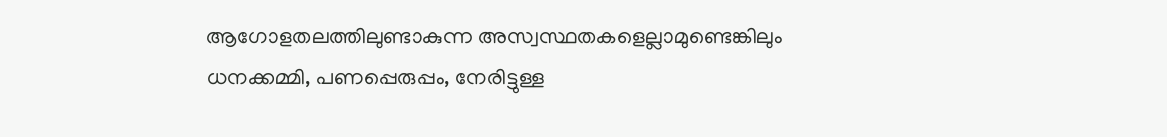ആഗോളതലത്തിലുണ്ടാകുന്ന അസ്വസ്ഥതകളെല്ലാമുണ്ടെങ്കിലും ധനക്കമ്മി, പണപ്പെരുപ്പം, നേരിട്ടുള്ള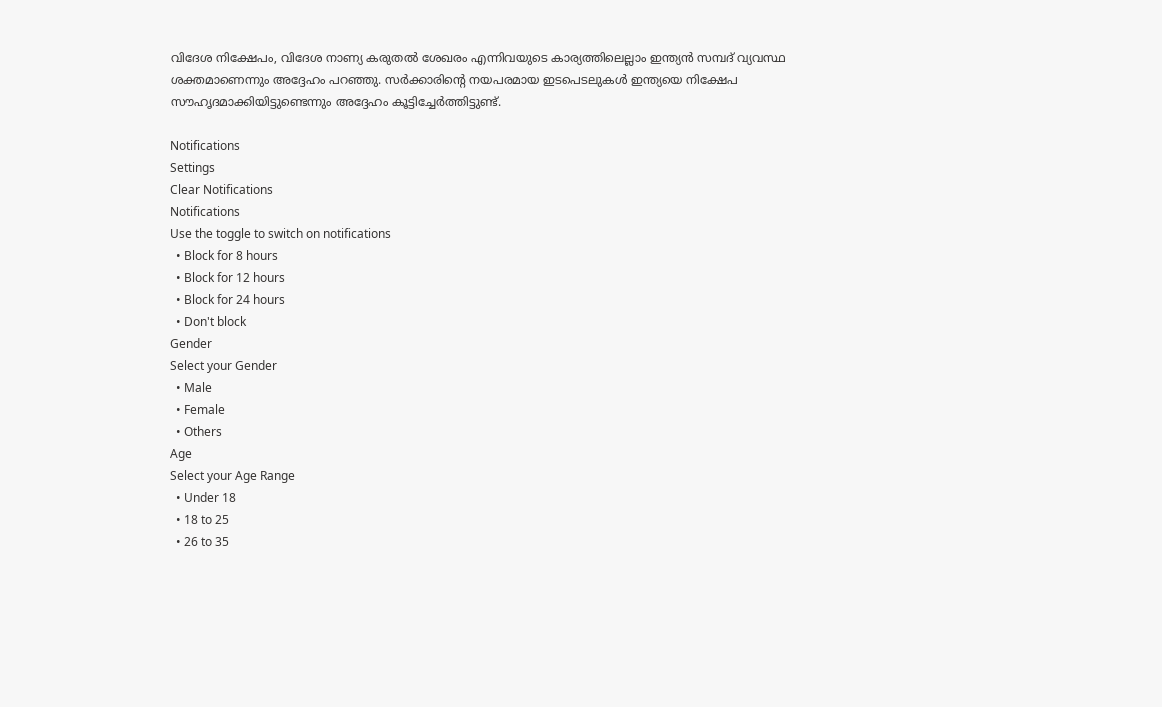വിദേശ നിക്ഷേപം, വിദേശ നാണ്യ കരുതൽ ശേഖരം എന്നിവയുടെ കാര്യത്തിലെല്ലാം ഇന്ത്യൻ സമ്പദ് വ്യവസ്ഥ ശക്തമാണെന്നും അദ്ദേഹം പറഞ്ഞു. സർക്കാരിന്റെ നയപരമായ ഇടപെടലുകൾ ഇന്ത്യയെ നിക്ഷേപ സൗഹൃദമാക്കിയിട്ടുണ്ടെന്നും അദ്ദേഹം കൂട്ടിച്ചേർത്തിട്ടുണ്ട്.

Notifications
Settings
Clear Notifications
Notifications
Use the toggle to switch on notifications
  • Block for 8 hours
  • Block for 12 hours
  • Block for 24 hours
  • Don't block
Gender
Select your Gender
  • Male
  • Female
  • Others
Age
Select your Age Range
  • Under 18
  • 18 to 25
  • 26 to 35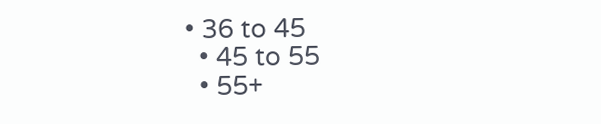• 36 to 45
  • 45 to 55
  • 55+